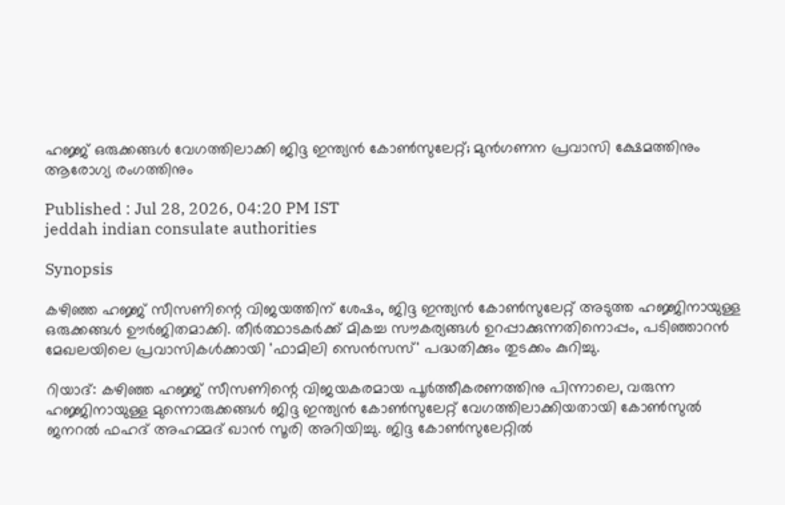ഹജ്ജ് ഒരുക്കങ്ങൾ വേഗത്തിലാക്കി ജിദ്ദ ഇന്ത്യൻ കോൺസുലേറ്റ്; മുൻഗണന പ്രവാസി ക്ഷേമത്തിനും ആരോഗ്യ രംഗത്തിനും

Published : Jul 28, 2026, 04:20 PM IST
jeddah indian consulate authorities

Synopsis

കഴിഞ്ഞ ഹജ്ജ് സീസണിന്റെ വിജയത്തിന് ശേഷം, ജിദ്ദ ഇന്ത്യൻ കോൺസുലേറ്റ് അടുത്ത ഹജ്ജിനായുള്ള ഒരുക്കങ്ങൾ ഊർജിതമാക്കി. തീർത്ഥാടകർക്ക് മികച്ച സൗകര്യങ്ങൾ ഉറപ്പാക്കുന്നതിനൊപ്പം, പടിഞ്ഞാറൻ മേഖലയിലെ പ്രവാസികൾക്കായി 'ഫാമിലി സെൻസസ്' പദ്ധതിക്കും തുടക്കം കുറിച്ചു.

റിയാദ്: കഴിഞ്ഞ ഹജ്ജ് സീസണിന്റെ വിജയകരമായ പൂർത്തീകരണത്തിനു പിന്നാലെ, വരുന്ന ഹജ്ജിനായുള്ള മുന്നൊരുക്കങ്ങൾ ജിദ്ദ ഇന്ത്യൻ കോൺസുലേറ്റ് വേഗത്തിലാക്കിയതായി കോൺസുൽ ജനറൽ ഫഹദ് അഹമ്മദ് ഖാൻ സൂരി അറിയിച്ചു. ജിദ്ദ കോൺസുലേറ്റിൽ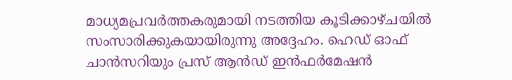മാധ്യമപ്രവർത്തകരുമായി നടത്തിയ കൂടിക്കാഴ്ചയിൽ സംസാരിക്കുകയായിരുന്നു അദ്ദേഹം. ഹെഡ് ഓഫ് ചാൻസറിയും പ്രസ് ആൻഡ് ഇൻഫർമേഷൻ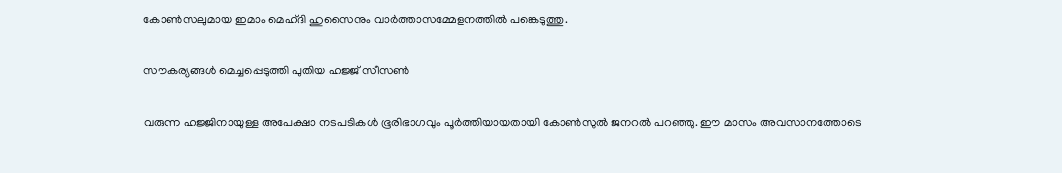കോൺസലുമായ ഇമാം മെഹ്ദി ഹുസൈനും വാർത്താസമ്മേളനത്തിൽ പങ്കെടുത്തു.

സൗകര്യങ്ങൾ മെച്ചപ്പെടുത്തി പുതിയ ഹജ്ജ് സീസൺ

വരുന്ന ഹജ്ജിനായുള്ള അപേക്ഷാ നടപടികൾ ഭൂരിഭാഗവും പൂർത്തിയായതായി കോൺസുൽ ജനറൽ പറഞ്ഞു. ഈ മാസം അവസാനത്തോടെ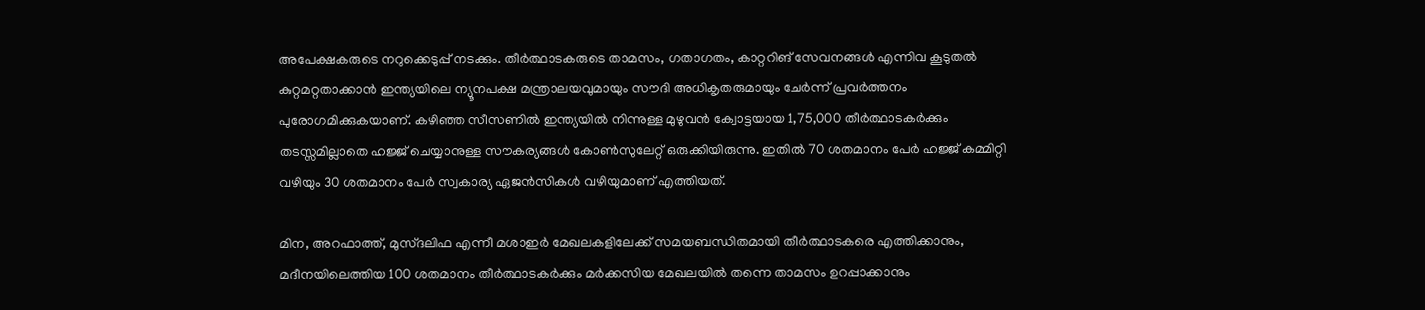അപേക്ഷകരുടെ നറുക്കെടുപ്പ് നടക്കും. തീർത്ഥാടകരുടെ താമസം, ഗതാഗതം, കാറ്ററിങ് സേവനങ്ങൾ എന്നിവ കൂടുതൽ കുറ്റമറ്റതാക്കാൻ ഇന്ത്യയിലെ ന്യൂനപക്ഷ മന്ത്രാലയവുമായും സൗദി അധികൃതരുമായും ചേർന്ന് പ്രവർത്തനം പുരോഗമിക്കുകയാണ്. കഴിഞ്ഞ സീസണിൽ ഇന്ത്യയിൽ നിന്നുള്ള മുഴുവൻ ക്വോട്ടയായ 1,75,000 തീർത്ഥാടകർക്കും തടസ്സമില്ലാതെ ഹജ്ജ് ചെയ്യാനുള്ള സൗകര്യങ്ങൾ കോൺസുലേറ്റ് ഒരുക്കിയിരുന്നു. ഇതിൽ 70 ശതമാനം പേർ ഹജ്ജ് കമ്മിറ്റി വഴിയും 30 ശതമാനം പേർ സ്വകാര്യ ഏജൻസികൾ വഴിയുമാണ് എത്തിയത്.

മിന, അറഫാത്ത്, മുസ്ദലിഫ എന്നീ മശാഇർ മേഖലകളിലേക്ക് സമയബന്ധിതമായി തീർത്ഥാടകരെ എത്തിക്കാനും, മദീനയിലെത്തിയ 100 ശതമാനം തീർത്ഥാടകർക്കും മർക്കസിയ മേഖലയിൽ തന്നെ താമസം ഉറപ്പാക്കാനും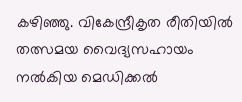കഴിഞ്ഞു. വികേന്ദ്രീകൃത രീതിയിൽ തത്സമയ വൈദ്യസഹായം നൽകിയ മെഡിക്കൽ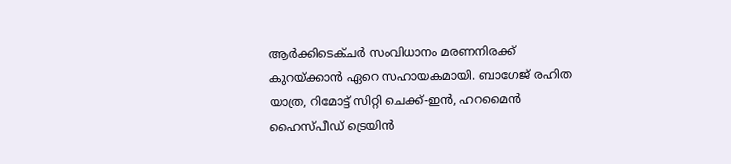ആർക്കിടെക്ചർ സംവിധാനം മരണനിരക്ക് കുറയ്ക്കാൻ ഏറെ സഹായകമായി. ബാഗേജ് രഹിത യാത്ര, റിമോട്ട് സിറ്റി ചെക്ക്-ഇൻ, ഹറമൈൻ ഹൈസ്പീഡ് ട്രെയിൻ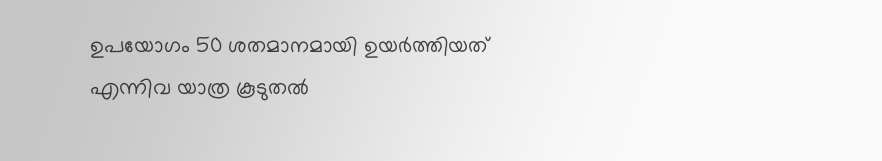ഉപയോഗം 50 ശതമാനമായി ഉയർത്തിയത് എന്നിവ യാത്ര കൂടുതൽ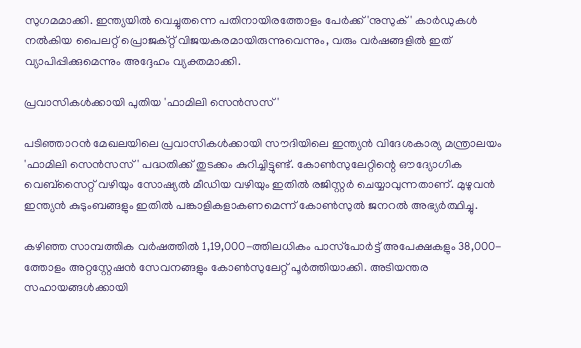സുഗമമാക്കി. ഇന്ത്യയിൽ വെച്ചുതന്നെ പതിനായിരത്തോളം പേർക്ക് 'നുസുക്' കാർഡുകൾ നൽകിയ പൈലറ്റ് പ്രൊജക്റ്റ് വിജയകരമായിരുന്നുവെന്നും, വരും വർഷങ്ങളിൽ ഇത് വ്യാപിപ്പിക്കുമെന്നും അദ്ദേഹം വ്യക്തമാക്കി.

പ്രവാസികൾക്കായി പുതിയ 'ഫാമിലി സെൻസസ്'

പടിഞ്ഞാറൻ മേഖലയിലെ പ്രവാസികൾക്കായി സൗദിയിലെ ഇന്ത്യൻ വിദേശകാര്യ മന്ത്രാലയം 'ഫാമിലി സെൻസസ്' പദ്ധതിക്ക് തുടക്കം കുറിച്ചിട്ടുണ്ട്. കോൺസുലേറ്റിന്റെ ഔദ്യോഗിക വെബ്‌സൈറ്റ് വഴിയും സോഷ്യൽ മീഡിയ വഴിയും ഇതിൽ രജിസ്റ്റർ ചെയ്യാവുന്നതാണ്. മുഴുവൻ ഇന്ത്യൻ കുടുംബങ്ങളും ഇതിൽ പങ്കാളികളാകണമെന്ന് കോൺസുൽ ജനറൽ അഭ്യർത്ഥിച്ചു.

കഴിഞ്ഞ സാമ്പത്തിക വർഷത്തിൽ 1,19,000-ത്തിലധികം പാസ്‌പോർട്ട് അപേക്ഷകളും 38,000-ത്തോളം അറ്റസ്റ്റേഷൻ സേവനങ്ങളും കോൺസുലേറ്റ് പൂർത്തിയാക്കി. അടിയന്തര സഹായങ്ങൾക്കായി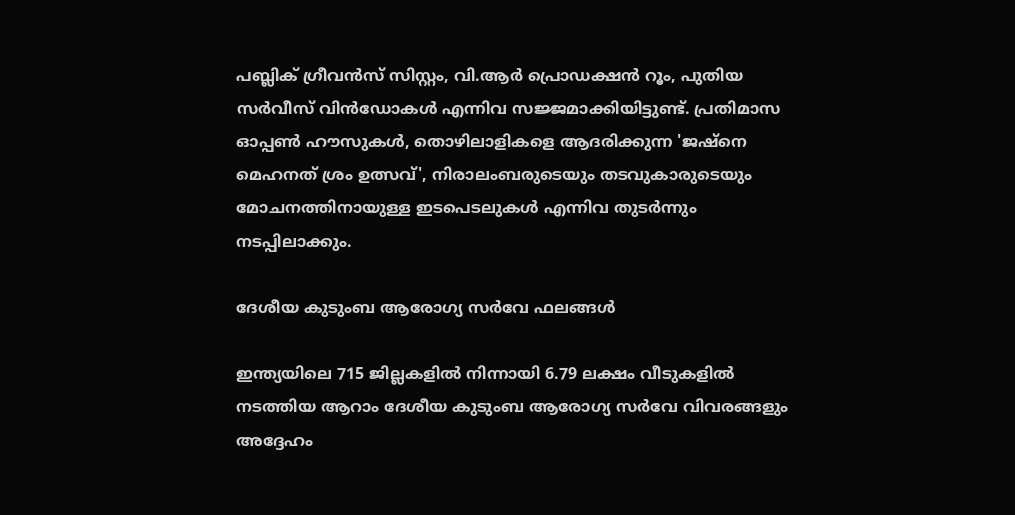പബ്ലിക് ഗ്രീവൻസ് സിസ്റ്റം, വി.ആർ പ്രൊഡക്ഷൻ റൂം, പുതിയ സർവീസ് വിൻഡോകൾ എന്നിവ സജ്ജമാക്കിയിട്ടുണ്ട്. പ്രതിമാസ ഓപ്പൺ ഹൗസുകൾ, തൊഴിലാളികളെ ആദരിക്കുന്ന 'ജഷ്‌നെ മെഹനത് ശ്രം ഉത്സവ്', നിരാലംബരുടെയും തടവുകാരുടെയും മോചനത്തിനായുള്ള ഇടപെടലുകൾ എന്നിവ തുടർന്നും നടപ്പിലാക്കും.

ദേശീയ കുടുംബ ആരോഗ്യ സർവേ ഫലങ്ങൾ

ഇന്ത്യയിലെ 715 ജില്ലകളിൽ നിന്നായി 6.79 ലക്ഷം വീടുകളിൽ നടത്തിയ ആറാം ദേശീയ കുടുംബ ആരോഗ്യ സർവേ വിവരങ്ങളും അദ്ദേഹം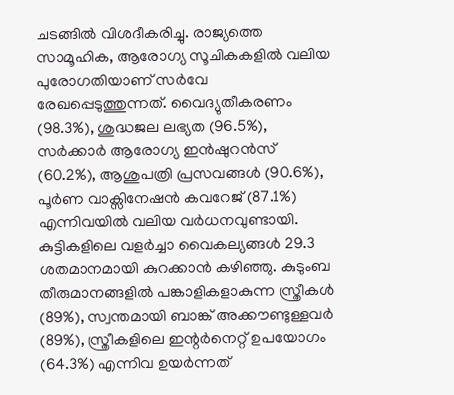ചടങ്ങിൽ വിശദീകരിച്ചു. രാജ്യത്തെ സാമൂഹിക, ആരോഗ്യ സൂചികകളിൽ വലിയ പുരോഗതിയാണ് സർവേ രേഖപ്പെടുത്തുന്നത്. വൈദ്യുതീകരണം (98.3%), ശുദ്ധജല ലഭ്യത (96.5%), സർക്കാർ ആരോഗ്യ ഇൻഷുറൻസ് (60.2%), ആശുപത്രി പ്രസവങ്ങൾ (90.6%), പൂർണ വാക്സിനേഷൻ കവറേജ് (87.1%) എന്നിവയിൽ വലിയ വർധനവുണ്ടായി. കുട്ടികളിലെ വളർച്ചാ വൈകല്യങ്ങൾ 29.3 ശതമാനമായി കുറക്കാൻ കഴിഞ്ഞു. കുടുംബ തീരുമാനങ്ങളിൽ പങ്കാളികളാകുന്ന സ്ത്രീകൾ (89%), സ്വന്തമായി ബാങ്ക് അക്കൗണ്ടുള്ളവർ (89%), സ്ത്രീകളിലെ ഇന്റർനെറ്റ് ഉപയോഗം (64.3%) എന്നിവ ഉയർന്നത്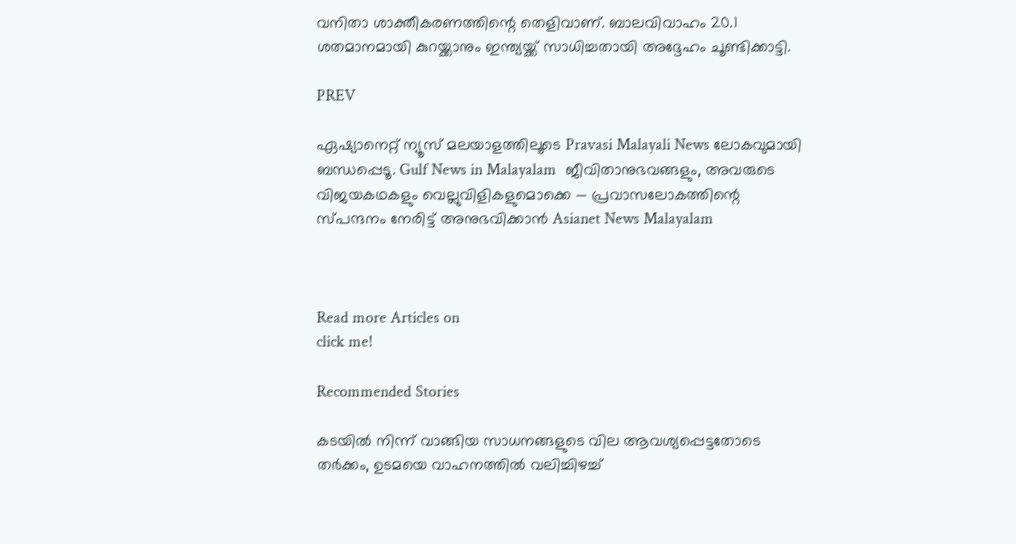വനിതാ ശാക്തീകരണത്തിന്റെ തെളിവാണ്. ബാലവിവാഹം 20.1 ശതമാനമായി കുറയ്ക്കാനും ഇന്ത്യയ്ക്ക് സാധിച്ചതായി അദ്ദേഹം ചൂണ്ടിക്കാട്ടി.

PREV

ഏഷ്യാനെറ്റ് ന്യൂസ് മലയാളത്തിലൂടെ Pravasi Malayali News ലോകവുമായി ബന്ധപ്പെടൂ. Gulf News in Malayalam  ജീവിതാനുഭവങ്ങളും, അവരുടെ വിജയകഥകളും വെല്ലുവിളികളുമൊക്കെ — പ്രവാസലോകത്തിന്റെ സ്പന്ദനം നേരിട്ട് അനുഭവിക്കാൻ Asianet News Malayalam



Read more Articles on
click me!

Recommended Stories

കടയിൽ നിന്ന് വാങ്ങിയ സാധനങ്ങളുടെ വില ആവശ്യപ്പെട്ടതോടെ തർക്കം, ഉടമയെ വാഹനത്തിൽ വലിച്ചിഴച്ച്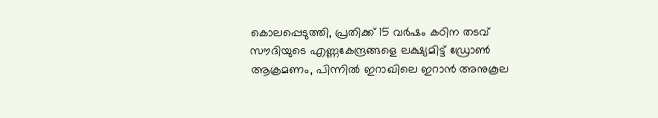കൊലപ്പെടുത്തി, പ്രതിക്ക് 15 വർഷം കഠിന തടവ്
സൗദിയുടെ എണ്ണകേന്ദ്രങ്ങളെ ലക്ഷ്യമിട്ട് ഡ്രോൺ ആക്രമണം, പിന്നിൽ ഇറാഖിലെ ഇറാൻ അനുകൂല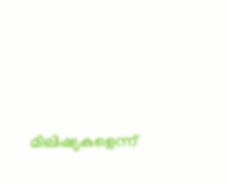മിലിഷ്യകളെന്ന്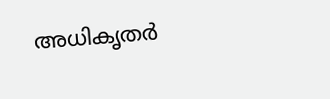അധികൃതർ